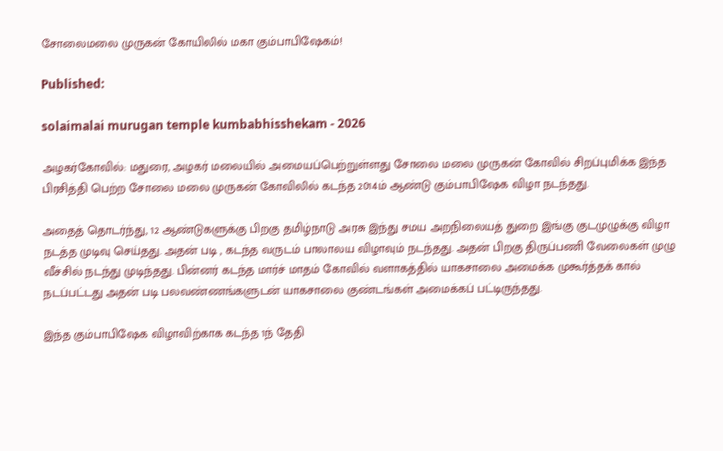சோலைமலை முருகன் கோயிலில் மகா கும்பாபிஷேகம்!

Published:

solaimalai murugan temple kumbabhisshekam - 2026

அழகர்கோவில்: மதுரை, அழகர் மலையில் அமையப்பெற்றுள்ளது சோலை மலை முருகன் கோவில் சிறப்புமிக்க இந்த பிரசித்தி பெற்ற சோலை மலை முருகன் கோவிலில் கடந்த 2014ம் ஆண்டு கும்பாபிஷேக விழா நடந்தது.

அதைத் தொடர்ந்து, 12 ஆண்டுகளுக்கு பிறகு தமிழ்நாடு அரசு இந்து சமய அறநிலையத் துறை இங்கு குடமுழுக்கு விழா நடத்த முடிவு செய்தது. அதன் படி , கடந்த வருடம் பாலாலய விழாவும் நடந்தது. அதன் பிறகு திருப்பணி வேலைகள் முழு வீச்சில் நடந்து முடிந்தது. பின்னர் கடந்த மார்ச் மாதம் கோவில் வளாகத்தில் யாகசாலை அமைக்க முகூர்த்தக் கால் நடப்பட்டது அதன் படி பலவண்ணங்களுடன் யாகசாலை குண்டங்கள் அமைக்கப் பட்டிருந்தது.

இந்த கும்பாபிஷேக விழாவிற்காக கடந்த 1ந் தேதி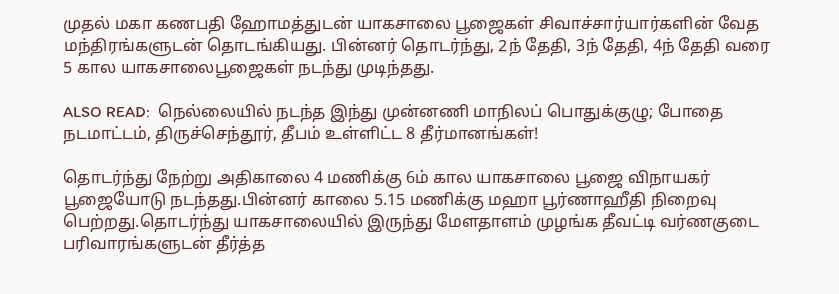முதல் மகா கணபதி ஹோமத்துடன் யாகசாலை பூஜைகள் சிவாச்சார்யார்களின் வேத மந்திரங்களுடன் தொடங்கியது. பின்னர் தொடர்ந்து, 2ந் தேதி, 3ந் தேதி, 4ந் தேதி வரை 5 கால யாகசாலைபூஜைகள் நடந்து முடிந்தது.

ALSO READ:  நெல்லையில் நடந்த இந்து முன்னணி மாநிலப் பொதுக்குழு; போதை நடமாட்டம், திருச்செந்தூர், தீபம் உள்ளிட்ட 8 தீர்மானங்கள்!

தொடர்ந்து நேற்று அதிகாலை 4 மணிக்கு 6ம் கால யாகசாலை பூஜை விநாயகர் பூஜையோடு நடந்தது.பின்னர் காலை 5.15 மணிக்கு மஹா பூர்ணாஹீதி நிறைவு பெற்றது.தொடர்ந்து யாகசாலையில் இருந்து மேளதாளம் முழங்க தீவட்டி வர்ணகுடை பரிவாரங்களுடன் தீர்த்த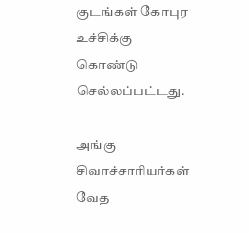குடங்கள் கோபுர உச்சிக்கு கொண்டு செல்லப்பட்டது.

அங்கு சிவாச்சாரியர்கள் வேத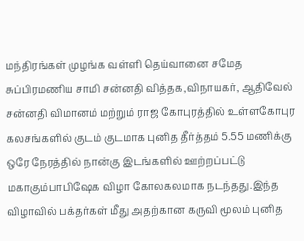மந்திரங்கள் முழங்க வள்ளி தெய்வானை சமேத சுப்பிரமணிய சாமி சன்னதி வித்தக,விநாயகர், ஆதிவேல் சன்னதி விமானம் மற்றும் ராஜ கோபுரத்தில் உள்ளகோபுர கலசங்களில் குடம் குடமாக புனித தீர்த்தம் 5.55 மணிக்கு ஒரே நேரத்தில் நான்கு இடங்களில் ஊற்றப்பட்டு மகாகும்பாபிஷேக விழா கோலகலமாக நடந்தது.இந்த விழாவில் பக்தர்கள் மீது அதற்கான கருவி மூலம் புனித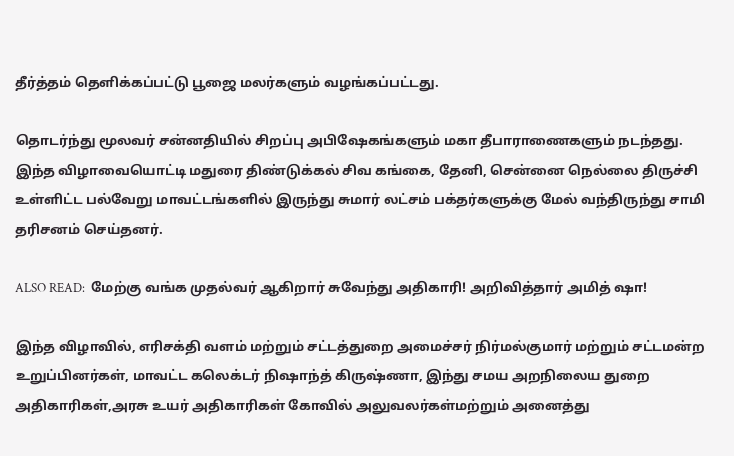தீர்த்தம் தெளிக்கப்பட்டு பூஜை மலர்களும் வழங்கப்பட்டது.

தொடர்ந்து மூலவர் சன்னதியில் சிறப்பு அபிஷேகங்களும் மகா தீபாராணைகளும் நடந்தது. இந்த விழாவையொட்டி மதுரை திண்டுக்கல் சிவ கங்கை, தேனி, சென்னை நெல்லை திருச்சி உள்ளிட்ட பல்வேறு மாவட்டங்களில் இருந்து சுமார் லட்சம் பக்தர்களுக்கு மேல் வந்திருந்து சாமி தரிசனம் செய்தனர்.

ALSO READ:  மேற்கு வங்க முதல்வர் ஆகிறார் சுவேந்து அதிகாரி! அறிவித்தார் அமித் ஷா!

இந்த விழாவில், எரிசக்தி வளம் மற்றும் சட்டத்துறை அமைச்சர் நிர்மல்குமார் மற்றும் சட்டமன்ற உறுப்பினர்கள், மாவட்ட கலெக்டர் நிஷாந்த் கிருஷ்ணா, இந்து சமய அறநிலைய துறை அதிகாரிகள்,அரசு உயர் அதிகாரிகள் கோவில் அலுவலர்கள்மற்றும் அனைத்து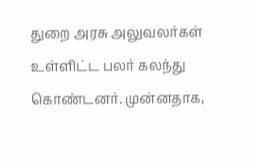துறை அரசு அலுவலர்கள் உள்ளிட்ட பலர் கலந்து கொண்டனர். முன்னதாக,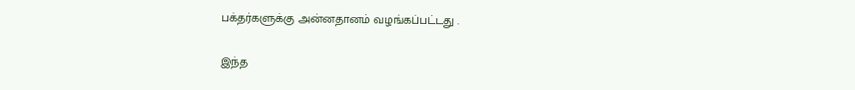பக்தர்களுக்கு அன்னதானம் வழங்கப்பட்டது .

இந்த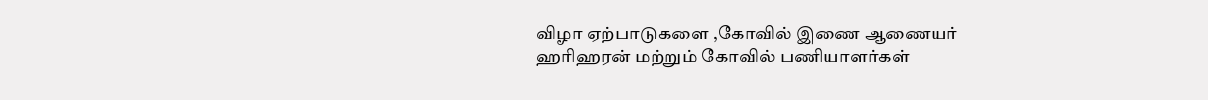விழா ஏற்பாடுகளை ,கோவில் இணை ஆணையர் ஹரிஹரன் மற்றும் கோவில் பணியாளர்கள்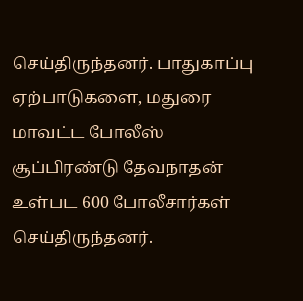செய்திருந்தனர். பாதுகாப்பு ஏற்பாடுகளை, மதுரை மாவட்ட போலீஸ் சூப்பிரண்டு தேவநாதன் உள்பட 600 போலீசார்கள் செய்திருந்தனர்.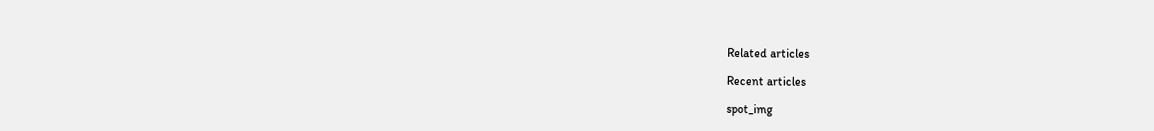Related articles

Recent articles

spot_img